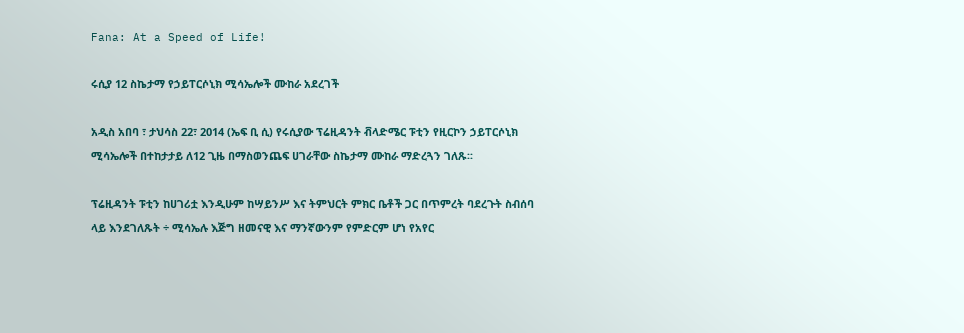Fana: At a Speed of Life!

ሩሲያ 12 ስኬታማ የኃይፐርሶኒክ ሚሳኤሎች ሙከራ አደረገች

አዲስ አበባ ፣ ታህሳስ 22፣ 2014 (ኤፍ ቢ ሲ) የሩሲያው ፕሬዚዳንት ቭላድሜር ፑቲን የዚርኮን ኃይፐርሶኒክ ሚሳኤሎች በተከታታይ ለ12 ጊዜ በማስወንጨፍ ሀገራቸው ስኬታማ ሙከራ ማድረጓን ገለጹ፡፡

ፕሬዚዳንት ፑቲን ከሀገሪቷ እንዲሁም ከሣይንሥ እና ትምህርት ምክር ቤቶች ጋር በጥምረት ባደረጉት ስብሰባ ላይ እንደገለጹት ÷ ሚሳኤሉ እጅግ ዘመናዊ እና ማንኛውንም የምድርም ሆነ የአየር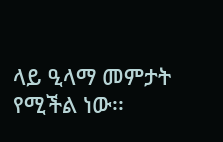ላይ ዒላማ መምታት የሚችል ነው፡፡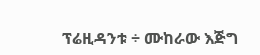ፕሬዚዳንቱ ÷ ሙከራው እጅግ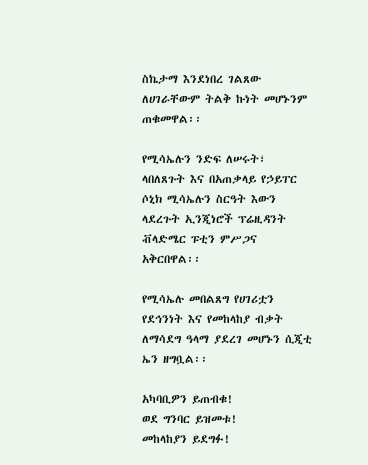ስኬታማ እንደነበረ ገልጸው ለሀገራቸውም ትልቅ ኩነት መሆኑንም ጠቁመዋል፡፡

የሚሳኤሉን ንድፍ ለሠሩት፣ ላበለጸጉት እና በአጠቃላይ የኃይፐር ሶኒክ ሚሳኤሉን ስርዓት እውን ላደረጉት ኢንጂነሮች ፕሬዚዳንት ቭላድሜር ፑቲን ምሥጋና አቅርበዋል፡፡

የሚሳኤሉ መበልጸግ የሀገሪቷን የደኅንነት እና የመከላከያ ብቃት ለማሳደግ ዓላማ ያደረገ መሆኑን ሲጂቲ ኤን ዘግቧል፡፡

አካባቢዎን ይጠብቁ!
ወደ ግንባር ይዝመቱ!
መከላከያን ይደግፉ!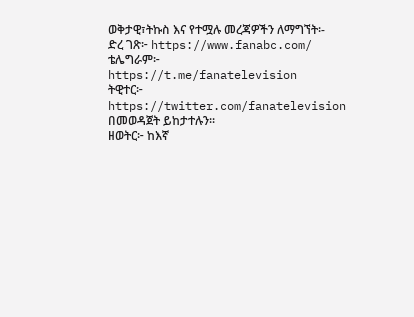ወቅታዊ፣ትኩስ እና የተሟሉ መረጃዎችን ለማግኘት፡-
ድረ ገጽ፦ https://www.fanabc.com/
ቴሌግራም፦ https://t.me/fanatelevision
ትዊተር፦ https://twitter.com/fanatelevision በመወዳጀት ይከታተሉን፡፡
ዘወትር፦ ከእኛ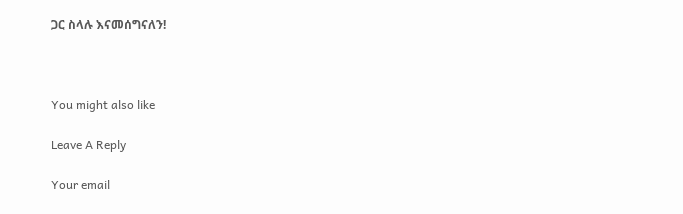ጋር ስላሉ እናመሰግናለን!



You might also like

Leave A Reply

Your email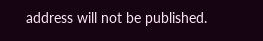address will not be published.